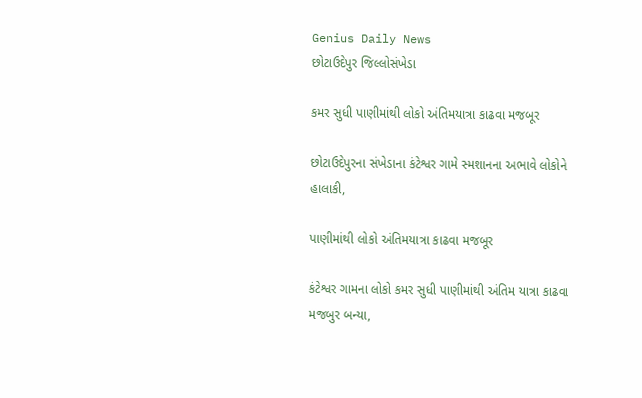Genius Daily News
છોટાઉદેપુર જિલ્લોસંખેડા

કમર સુધી પાણીમાંથી લોકો અંતિમયાત્રા કાઢવા મજબૂર

છોટાઉદેપુરના સંખેડાના કંટેશ્વર ગામે સ્મશાનના અભાવે લોકોને હાલાકી,

પાણીમાંથી લોકો અંતિમયાત્રા કાઢવા મજબૂર

કંટેશ્વર ગામના લોકો કમર સુધી પાણીમાંથી અંતિમ યાત્રા કાઢવા મજબુર બન્યા,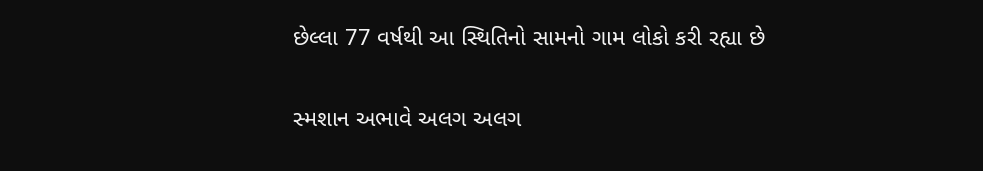છેલ્લા 77 વર્ષથી આ સ્થિતિનો સામનો ગામ લોકો કરી રહ્યા છે

સ્મશાન અભાવે અલગ અલગ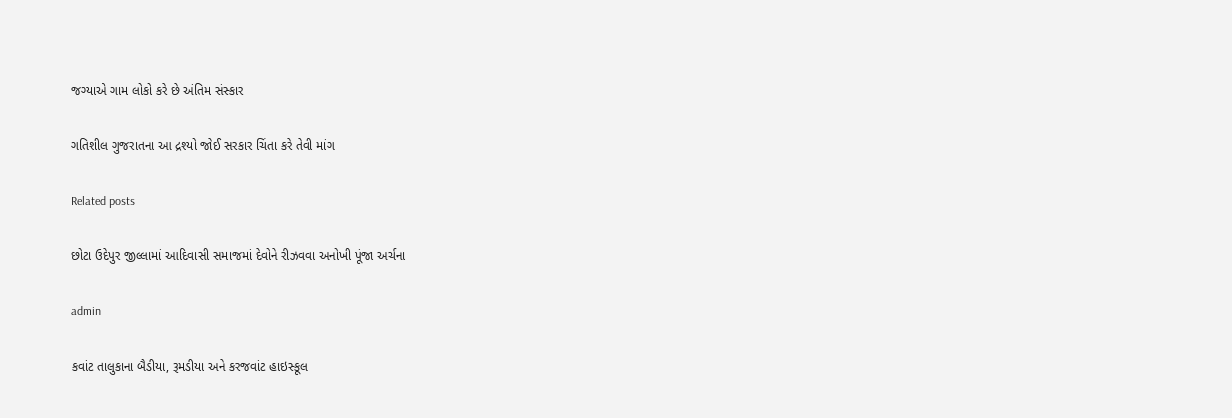જગ્યાએ ગામ લોકો કરે છે અંતિમ સંસ્કાર

ગતિશીલ ગુજરાતના આ દ્રશ્યો જોઈ સરકાર ચિંતા કરે તેવી માંગ

Related posts

છોટા ઉદેપુર જીલ્લામાં આદિવાસી સમાજમાં દેવોને રીઝવવા અનોખી પૂંજા અર્ચના

admin

કવાંટ તાલુકાના બૈડીયા, રૂમડીયા અને કરજવાંટ હાઇસ્કૂલ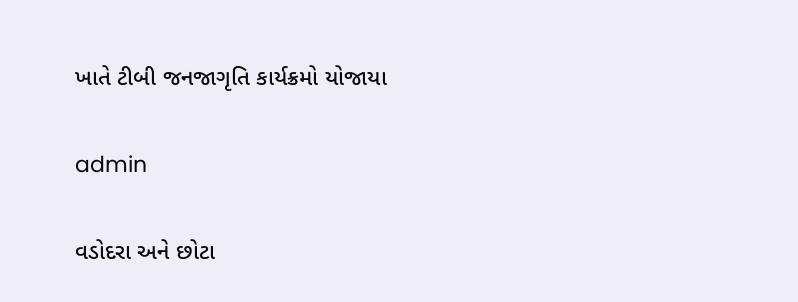ખાતે ટીબી જનજાગૃતિ કાર્યક્રમો યોજાયા

admin

વડોદરા અને છોટા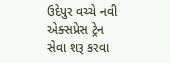ઉદેપુર વચ્ચે નવી એક્સપ્રેસ ટ્રેન સેવા શરૂ કરવા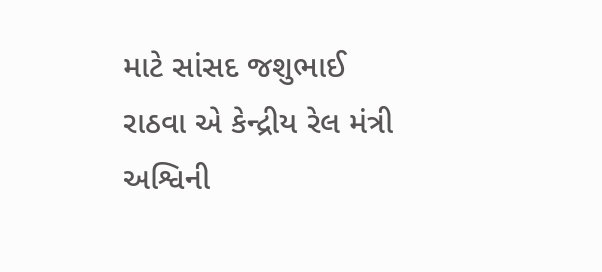માટે સાંસદ જશુભાઈ રાઠવા એ કેન્દ્રીય રેલ મંત્રી અશ્વિની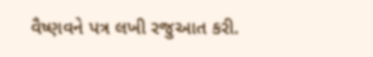વૈષ્ણવને પત્ર લખી રજુઆત કરી.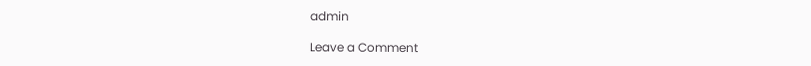admin

Leave a Comment